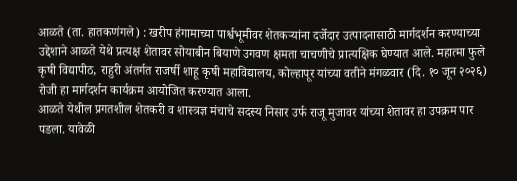आळते (ता. हातकणंगले) : खरीप हंगामाच्या पार्श्वभूमीवर शेतकऱ्यांना दर्जेदार उत्पादनासाठी मार्गदर्शन करण्याच्या उद्देशाने आळते येथे प्रत्यक्ष शेतावर सोयाबीन बियाणे उगवण क्षमता चाचणीचे प्रात्यक्षिक घेण्यात आले. महात्मा फुले कृषी विद्यापीठ, राहुरी अंतर्गत राजर्षी शाहू कृषी महाविद्यालय, कोल्हापूर यांच्या वतीने मंगळवार (दि. १० जून २०२६) रोजी हा मार्गदर्शन कार्यक्रम आयोजित करण्यात आला.
आळते येथील प्रगतशील शेतकरी व शास्त्रज्ञ मंचाचे सदस्य निसार उर्फ राजू मुजावर यांच्या शेतावर हा उपक्रम पार पडला. यावेळी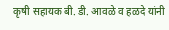कृषी सहायक बी. डी. आवळे व हळदे यांनी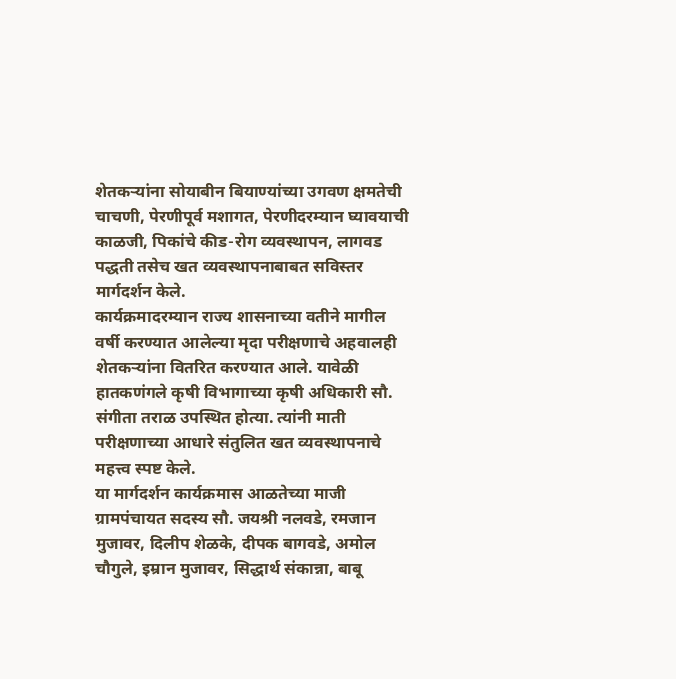शेतकऱ्यांना सोयाबीन बियाण्यांच्या उगवण क्षमतेची चाचणी, पेरणीपूर्व मशागत, पेरणीदरम्यान घ्यावयाची काळजी, पिकांचे कीड-रोग व्यवस्थापन, लागवड पद्धती तसेच खत व्यवस्थापनाबाबत सविस्तर मार्गदर्शन केले.
कार्यक्रमादरम्यान राज्य शासनाच्या वतीने मागील वर्षी करण्यात आलेल्या मृदा परीक्षणाचे अहवालही शेतकऱ्यांना वितरित करण्यात आले. यावेळी हातकणंगले कृषी विभागाच्या कृषी अधिकारी सौ. संगीता तराळ उपस्थित होत्या. त्यांनी माती परीक्षणाच्या आधारे संतुलित खत व्यवस्थापनाचे महत्त्व स्पष्ट केले.
या मार्गदर्शन कार्यक्रमास आळतेच्या माजी ग्रामपंचायत सदस्य सौ. जयश्री नलवडे, रमजान मुजावर, दिलीप शेळके, दीपक बागवडे, अमोल चौगुले, इम्रान मुजावर, सिद्धार्थ संकान्ना, बाबू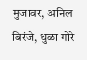मुजावर, अनिल बिरंजे, धुळा गोरे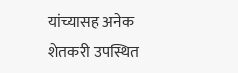यांच्यासह अनेक शेतकरी उपस्थित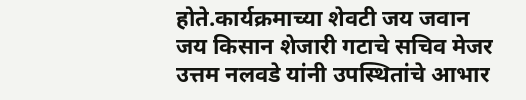होते.कार्यक्रमाच्या शेवटी जय जवान जय किसान शेजारी गटाचे सचिव मेजर उत्तम नलवडे यांनी उपस्थितांचे आभार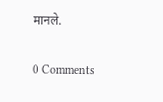मानले.

0 Comments